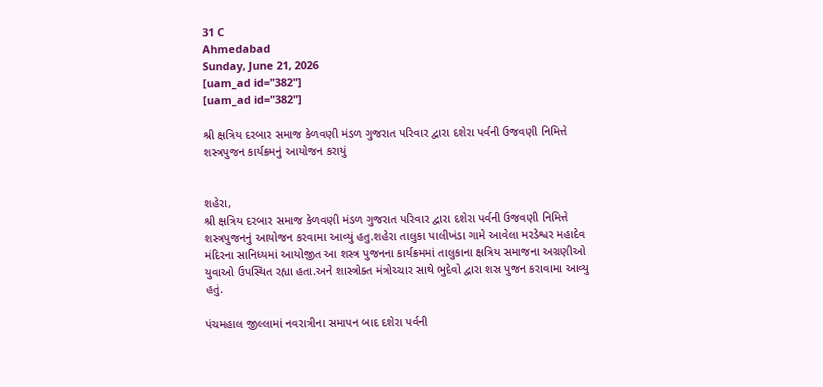31 C
Ahmedabad
Sunday, June 21, 2026
[uam_ad id="382"]
[uam_ad id="382"]

શ્રી ક્ષત્રિય દરબાર સમાજ કેળવણી મંડળ ગુજરાત પરિવાર દ્વારા દશેરા પર્વની ઉજવણી નિમિત્તે શસ્ત્રપુજન કાર્યક્રમનું આયોજન કરાયું


શહેરા,
શ્રી ક્ષત્રિય દરબાર સમાજ કેળવણી મંડળ ગુજરાત પરિવાર દ્વારા દશેરા પર્વની ઉજવણી નિમિત્તે શસ્ત્રપુજનનું આયોજન કરવામા આવ્યું હતુ.શહેરા તાલુકા પાલીખંડા ગામે આવેલા મરડેશ્વર મહાદેવ મંદિરના સાનિધ્યમાં આયોજીત આ શસ્ત્ર પુજનના કાર્યક્રમમાં તાલુકાના ક્ષત્રિય સમાજના અગ્રણીઓ યુવાઓ ઉપસ્થિત રહ્યા હતા.અને શાસ્ત્રોક્ત મંત્રોચ્ચાર સાથે ભુદેવો દ્વારા શસ્ર પુજન કરાવામા આવ્યુ હતું.

પંચમહાલ જીલ્લામાં નવરાત્રીના સમાપન બાદ દશેરા પર્વની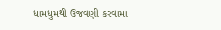ધામધુમથી ઉજવણી કરવામા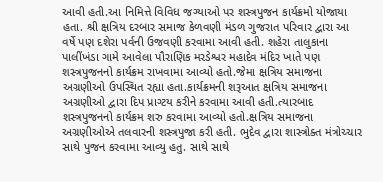આવી હતી.આ નિમિત્તે વિવિધ જગ્યાઓ પર શસ્ત્રપુજન કાર્યક્રમો યોજાયા હતા. શ્રી ક્ષત્રિય દરબાર સમાજ કેળવણી મંડળ ગુજરાત પરિવાર દ્વારા આ વર્ષે પણ દશેરા પર્વની ઉજવણી કરવામા આવી હતી. શહેરા તાલુકાના પાલીંખંડા ગામે આવેલા પૌરાણિક મરડેશ્વર મહાદેવ મંદિર ખાતે પણ શસ્ત્રપુજનનો કાર્યક્રમ રાખવામા આવ્યો હતો.જેમા ક્ષત્રિય સમાજના અગ્રણીઓ ઉપસ્થિત રહ્યા હતા.કાર્યક્રમની શરૂઆત ક્ષત્રિય સમાજના અગ્રણીઓ દ્વારા દિપ પ્રાગ્ટય કરીને કરવામા આવી હતી.ત્યારબાદ શસ્ત્રપુજનનો કાર્યક્રમ શરુ કરવામા આવ્યો હતો.ક્ષત્રિય સમાજના અગ્રણીઓએ તલવારની શસ્ત્રપુજા કરી હતી. ભુદેવ દ્વારા શાસ્ત્રોક્ત મંત્રોચ્ચાર સાથે પુજન કરવામા આવ્યુ હતુ. સાથે સાથે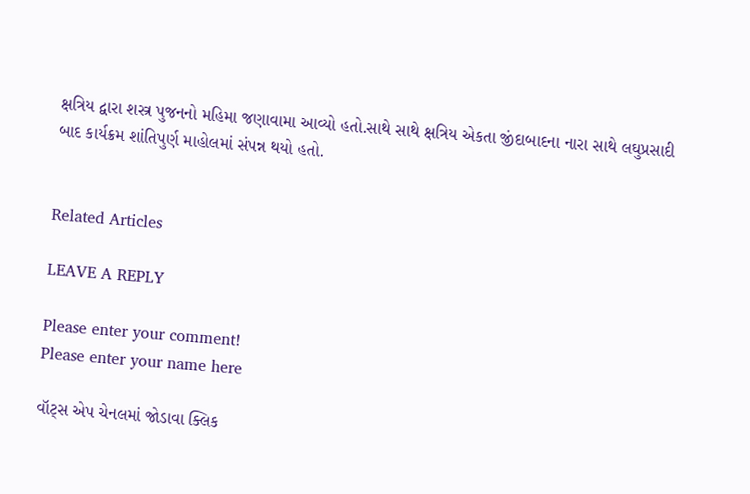ક્ષત્રિય દ્વારા શસ્ત્ર પુજનનો મહિમા જણાવામા આવ્યો હતો.સાથે સાથે ક્ષત્રિય એકતા જીંદાબાદના નારા સાથે લઘુપ્રસાદી બાદ કાર્યક્રમ શાંતિપુર્ણ માહોલમાં સંપન્ન થયો હતો.


Related Articles

LEAVE A REPLY

Please enter your comment!
Please enter your name here

વૉટ્સ એપ ચેનલમાં જોડાવા ક્લિક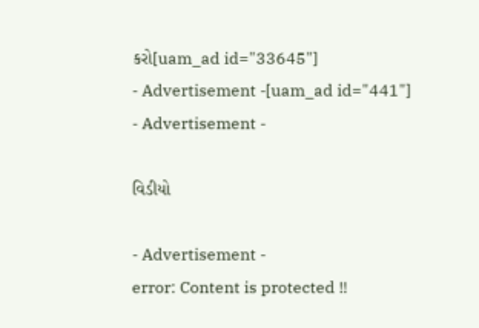કરો[uam_ad id="33645"]
- Advertisement -[uam_ad id="441"]
- Advertisement -

વિડીયો

- Advertisement -
error: Content is protected !!